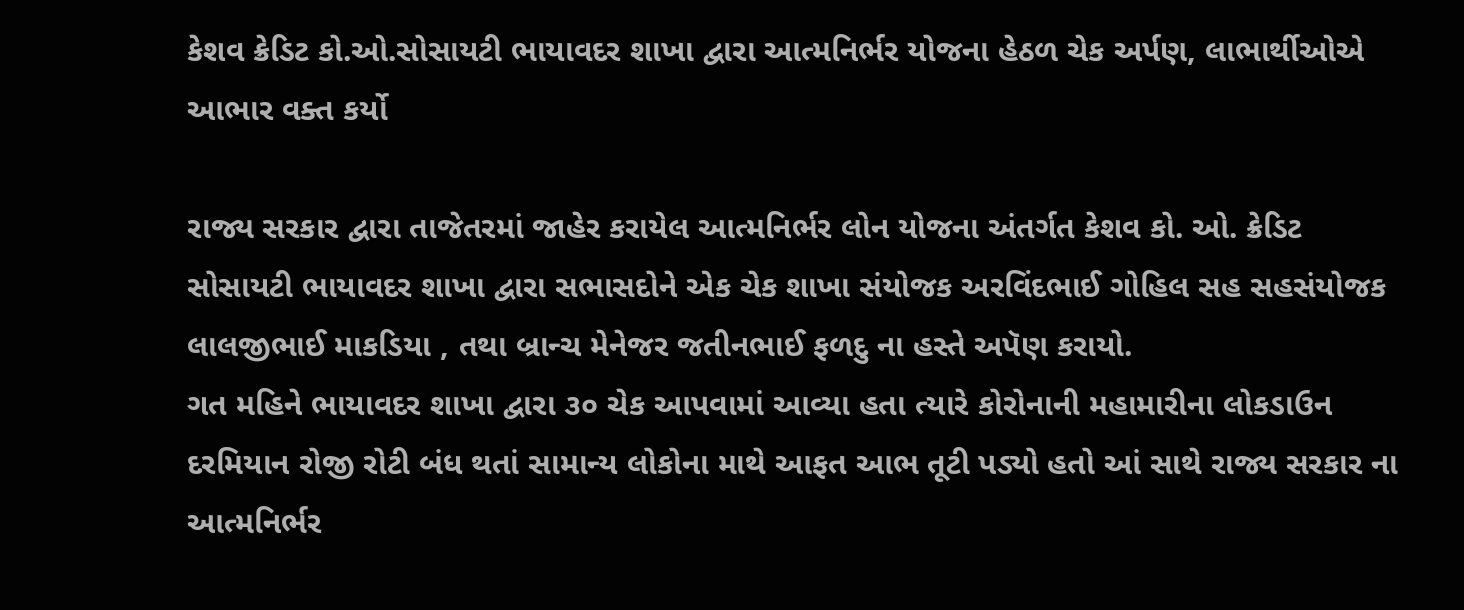કેશવ ક્રેડિટ કો.ઓ.સોસાયટી ભાયાવદર શાખા દ્વારા આત્મનિર્ભર યોજના હેઠળ ચેક અર્પણ, લાભાર્થીઓએ આભાર વક્ત કર્યો

રાજ્ય સરકાર દ્વારા તાજેતરમાં જાહેર કરાયેલ આત્મનિર્ભર લોન યોજના અંતર્ગત કેશવ કો. ઓ. ક્રેડિટ સોસાયટી ભાયાવદર શાખા દ્વારા સભાસદોને એક ચેક શાખા સંયોજક અરવિંદભાઈ ગોહિલ સહ સહસંયોજક લાલજીભાઈ માકડિયા , તથા બ્રાન્ચ મેનેજર જતીનભાઈ ફળદુ ના હસ્તે અપૅણ કરાયો.
ગત મહિને ભાયાવદર શાખા દ્વારા ૩૦ ચેક આપવામાં આવ્યા હતા ત્યારે કોરોનાની મહામારીના લોકડાઉન દરમિયાન રોજી રોટી બંધ થતાં સામાન્ય લોકોના માથે આફત આભ તૂટી પડ્યો હતો આં સાથે રાજ્ય સરકાર ના આત્મનિર્ભર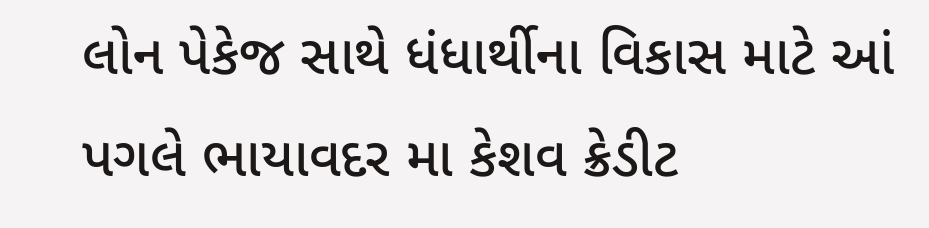લોન પેકેજ સાથે ધંધાર્થીના વિકાસ માટે આં પગલે ભાયાવદર મા કેશવ ક્રેડીટ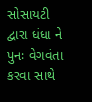સોસાયટી દ્વારા ધંધા ને પુનઃ વેગવંતા કરવા સાથે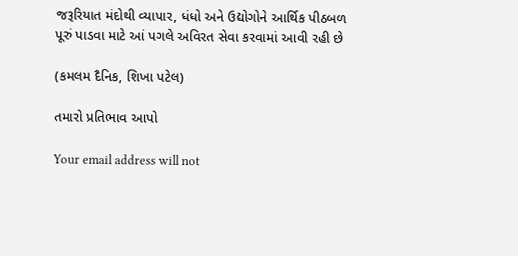જરૂરિયાત મંદોથી વ્યાપાર, ધંધો અને ઉદ્યોગોને આર્થિક પીઠબળ પૂરું પાડવા માટે આં પગલે અવિરત સેવા કરવામાં આવી રહી છે

(કમલમ દૈનિક, શિખા પટેલ)

તમારો પ્રતિભાવ આપો

Your email address will not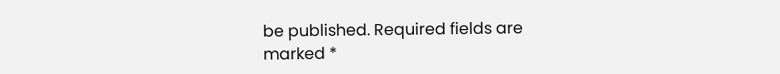be published. Required fields are marked *